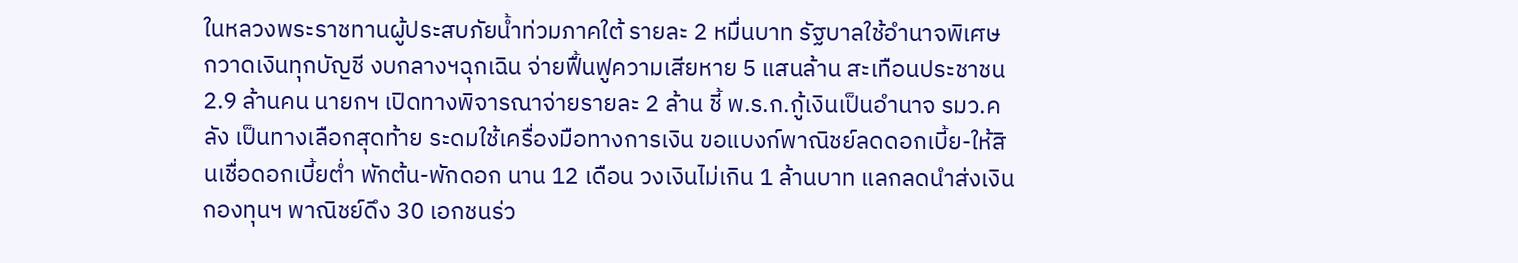ในหลวงพระราชทานผู้ประสบภัยน้ำท่วมภาคใต้ รายละ 2 หมื่นบาท รัฐบาลใช้อำนาจพิเศษ กวาดเงินทุกบัญชี งบกลางฯฉุกเฉิน จ่ายฟื้นฟูความเสียหาย 5 แสนล้าน สะเทือนประชาชน 2.9 ล้านคน นายกฯ เปิดทางพิจารณาจ่ายรายละ 2 ล้าน ชี้ พ.ร.ก.กู้เงินเป็นอำนาจ รมว.คลัง เป็นทางเลือกสุดท้าย ระดมใช้เครื่องมือทางการเงิน ขอแบงก์พาณิชย์ลดดอกเบี้ย-ให้สินเชื่อดอกเบี้ยต่ำ พักต้น-พักดอก นาน 12 เดือน วงเงินไม่เกิน 1 ล้านบาท แลกลดนำส่งเงินกองทุนฯ พาณิชย์ดึง 30 เอกชนร่ว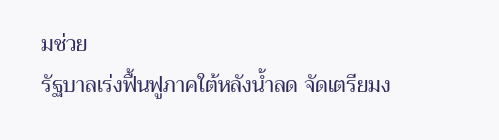มช่วย
รัฐบาลเร่งฟื้นฟูภาคใต้หลังน้ำลด จัดเตรียมง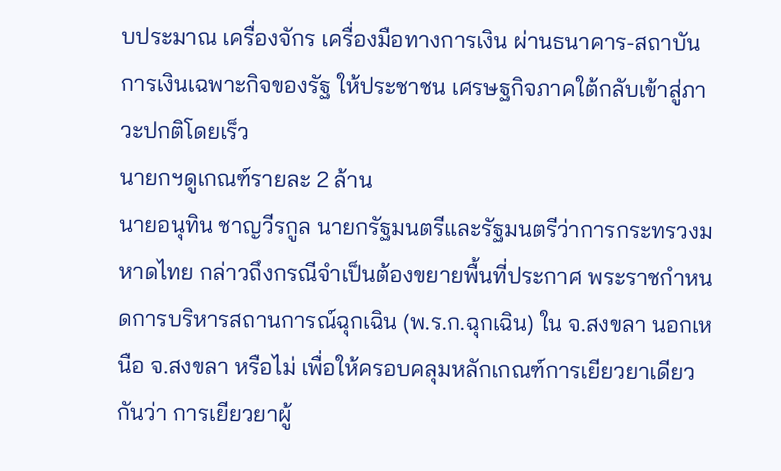บประมาณ เครื่องจักร เครื่องมือทางการเงิน ผ่านธนาคาร-สถาบันการเงินเฉพาะกิจของรัฐ ให้ประชาชน เศรษฐกิจภาคใต้กลับเข้าสู่ภาวะปกติโดยเร็ว
นายกฯดูเกณฑ์รายละ 2 ล้าน
นายอนุทิน ชาญวีรกูล นายกรัฐมนตรีและรัฐมนตรีว่าการกระทรวงมหาดไทย กล่าวถึงกรณีจำเป็นต้องขยายพื้นที่ประกาศ พระราชกำหนดการบริหารสถานการณ์ฉุกเฉิน (พ.ร.ก.ฉุกเฉิน) ใน จ.สงขลา นอกเหนือ จ.สงขลา หรือไม่ เพื่อให้ครอบคลุมหลักเกณฑ์การเยียวยาเดียวกันว่า การเยียวยาผู้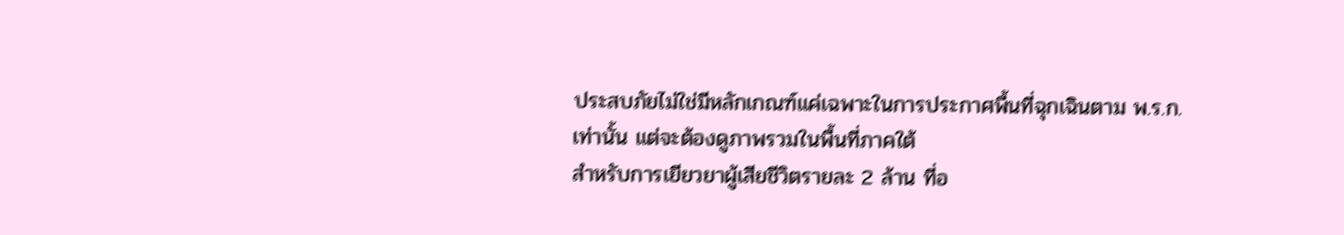ประสบภัยไม่ใช่มีหลักเกณฑ์แค่เฉพาะในการประกาศพื้นที่ฉุกเฉินตาม พ.ร.ก.เท่านั้น แต่จะต้องดูภาพรวมในพื้นที่ภาคใต้
สำหรับการเยียวยาผู้เสียชีวิตรายละ 2 ล้าน ที่อ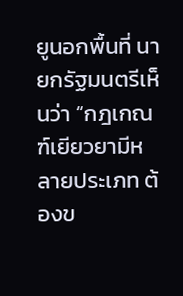ยูนอกพื้นที่ นายกรัฐมนตรีเห็นว่า “กฎเกณฑ์เยียวยามีหลายประเภท ต้องข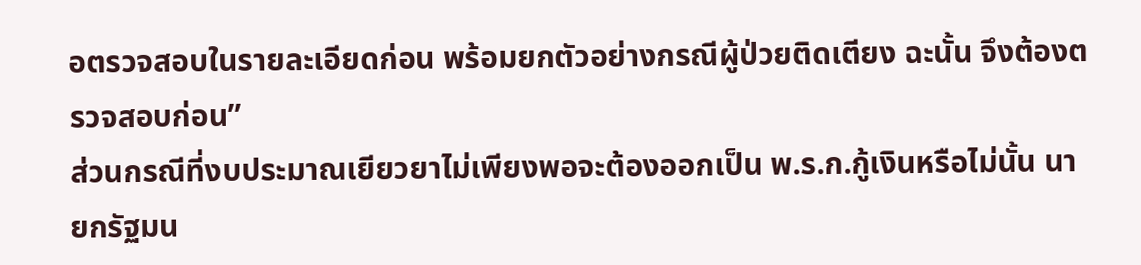อตรวจสอบในรายละเอียดก่อน พร้อมยกตัวอย่างกรณีผู้ป่วยติดเตียง ฉะนั้น จึงต้องตรวจสอบก่อน”
ส่วนกรณีที่งบประมาณเยียวยาไม่เพียงพอจะต้องออกเป็น พ.ร.ก.กู้เงินหรือไม่นั้น นายกรัฐมน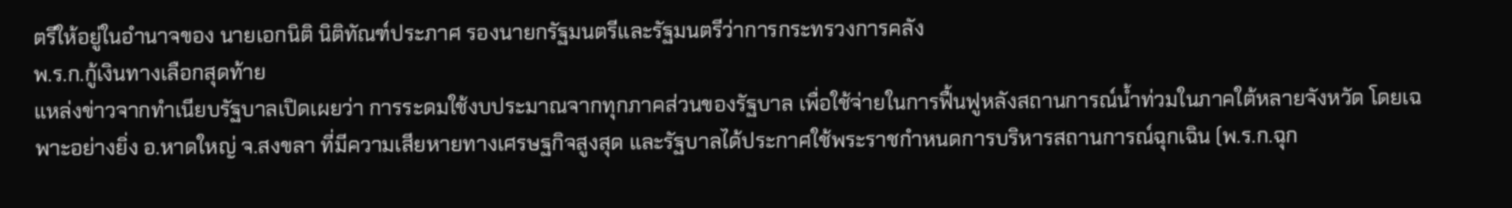ตรีให้อยู่ในอำนาจของ นายเอกนิติ นิติทัณฑ์ประภาศ รองนายกรัฐมนตรีและรัฐมนตรีว่าการกระทรวงการคลัง
พ.ร.ก.กู้เงินทางเลือกสุดท้าย
แหล่งข่าวจากทำเนียบรัฐบาลเปิดเผยว่า การระดมใช้งบประมาณจากทุกภาคส่วนของรัฐบาล เพื่อใช้จ่ายในการฟื้นฟูหลังสถานการณ์น้ำท่วมในภาคใต้หลายจังหวัด โดยเฉพาะอย่างยิ่ง อ.หาดใหญ่ จ.สงขลา ที่มีความเสียหายทางเศรษฐกิจสูงสุด และรัฐบาลได้ประกาศใช้พระราชกำหนดการบริหารสถานการณ์ฉุกเฉิน (พ.ร.ก.ฉุก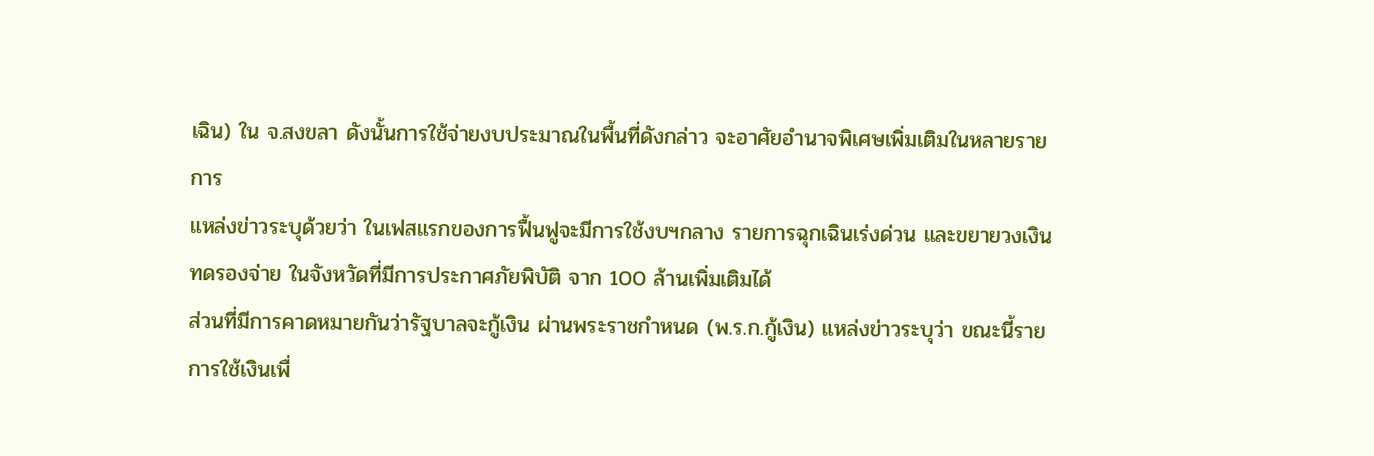เฉิน) ใน จ.สงขลา ดังนั้นการใช้จ่ายงบประมาณในพื้นที่ดังกล่าว จะอาศัยอำนาจพิเศษเพิ่มเติมในหลายรายการ
แหล่งข่าวระบุด้วยว่า ในเฟสแรกของการฟื้นฟูจะมีการใช้งบฯกลาง รายการฉุกเฉินเร่งด่วน และขยายวงเงินทดรองจ่าย ในจังหวัดที่มีการประกาศภัยพิบัติ จาก 100 ล้านเพิ่มเติมได้
ส่วนที่มีการคาดหมายกันว่ารัฐบาลจะกู้เงิน ผ่านพระราชกำหนด (พ.ร.ก.กู้เงิน) แหล่งข่าวระบุว่า ขณะนี้รายการใช้เงินเพื่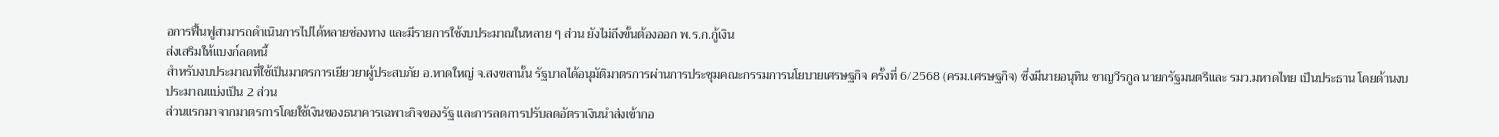อการฟื้นฟูสามารถดำเนินการไปได้หลายช่องทาง และมีรายการใช้งบประมาณในหลาย ๆ ส่วน ยังไม่ถึงขั้นต้องออก พ.ร.ก.กู้เงิน
ส่งเสริมให้แบงก์ลดหนี้
สำหรับงบประมาณที่ใช้เป็นมาตรการเยียวยาผู้ประสบภัย อ.หาดใหญ่ จ.สงขลานั้น รัฐบาลได้อนุมัติมาตรการผ่านการประชุมคณะกรรมการนโยบายเศรษฐกิจ ครั้งที่ 6/2568 (ครม.เศรษฐกิจ) ซึ่งมีนายอนุทิน ชาญวีรกูล นายกรัฐมนตรีและ รมว.มหาดไทย เป็นประธาน โดยด้านงบประมาณแบ่งเป็น 2 ส่วน
ส่วนแรกมาจากมาตรการโดยใช้เงินของธนาคารเฉพาะกิจของรัฐ และการลดการปรับลดอัตราเงินนำส่งเข้ากอ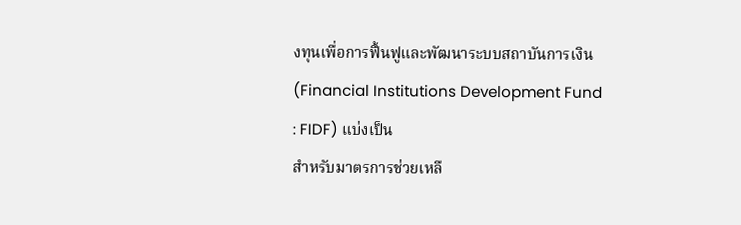งทุนเพื่อการฟื้นฟูและพัฒนาระบบสถาบันการเงิน (Financial Institutions Development Fund : FIDF) แบ่งเป็น
สำหรับมาตรการช่วยเหลื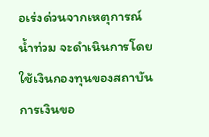อเร่งด่วนจากเหตุการณ์น้ำท่วม จะดำเนินการโดยใช้เงินกองทุนของสถาบันการเงินขอ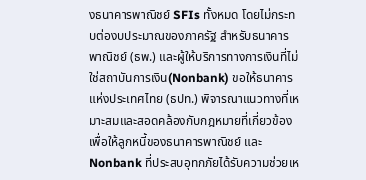งธนาคารพาณิชย์ SFIs ทั้งหมด โดยไม่กระทบต่องบประมาณของภาครัฐ สำหรับธนาคารพาณิชย์ (ธพ.) และผู้ให้บริการทางการเงินที่ไม่ใช่สถาบันการเงิน(Nonbank) ขอให้ธนาคารแห่งประเทศไทย (ธปท.) พิจารณาแนวทางที่เหมาะสมและสอดคล้องกับกฎหมายที่เกี่ยวข้อง เพื่อให้ลูกหนี้ของธนาคารพาณิชย์ และ Nonbank ที่ประสบอุทกภัยได้รับความช่วยเห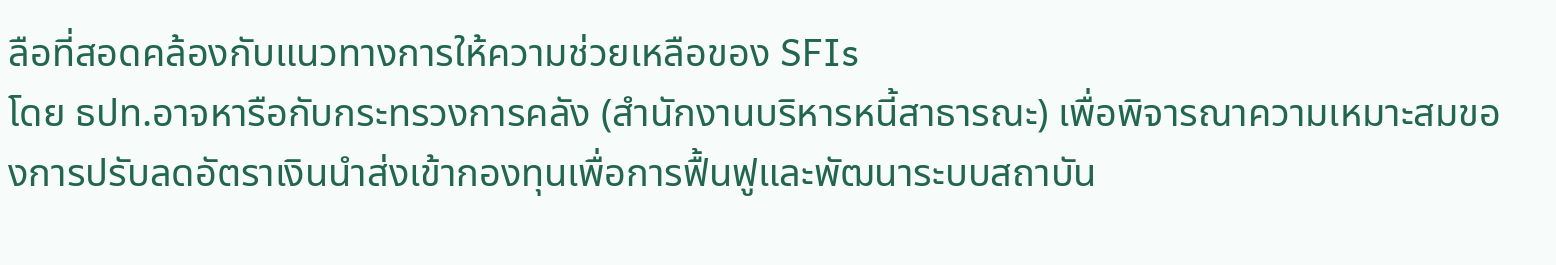ลือที่สอดคล้องกับแนวทางการให้ความช่วยเหลือของ SFIs
โดย ธปท.อาจหารือกับกระทรวงการคลัง (สำนักงานบริหารหนี้สาธารณะ) เพื่อพิจารณาความเหมาะสมของการปรับลดอัตราเงินนำส่งเข้ากองทุนเพื่อการฟื้นฟูและพัฒนาระบบสถาบัน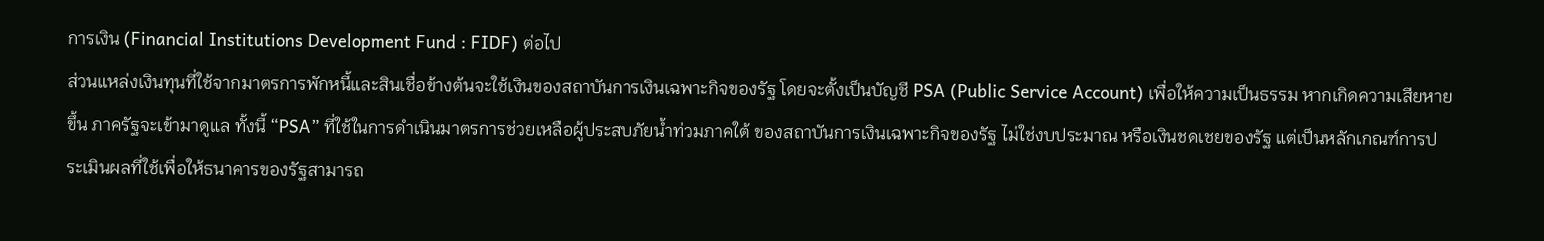การเงิน (Financial Institutions Development Fund : FIDF) ต่อไป
ส่วนแหล่งเงินทุนที่ใช้จากมาตรการพักหนี้และสินเชื่อข้างต้นจะใช้เงินของสถาบันการเงินเฉพาะกิจของรัฐ โดยจะตั้งเป็นบัญชี PSA (Public Service Account) เพื่อให้ความเป็นธรรม หากเกิดความเสียหายขึ้น ภาครัฐจะเข้ามาดูแล ทั้งนี้ “PSA” ที่ใช้ในการดำเนินมาตรการช่วยเหลือผู้ประสบภัยน้ำท่วมภาคใต้ ของสถาบันการเงินเฉพาะกิจของรัฐ ไม่ใช่งบประมาณ หรือเงินชดเชยของรัฐ แต่เป็นหลักเกณฑ์การประเมินผลที่ใช้เพื่อให้ธนาคารของรัฐสามารถ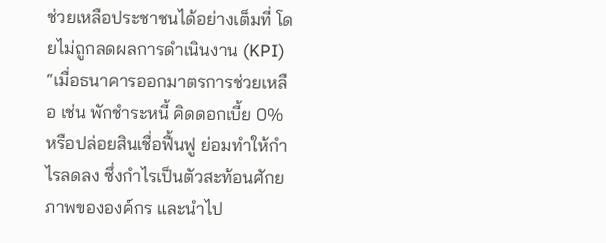ช่วยเหลือประชาชนได้อย่างเต็มที่ โดยไม่ถูกลดผลการดำเนินงาน (KPI)
“เมื่อธนาคารออกมาตรการช่วยเหลือ เช่น พักชำระหนี้ คิดดอกเบี้ย 0% หรือปล่อยสินเชื่อฟื้นฟู ย่อมทำให้กำไรลดลง ซึ่งกำไรเป็นตัวสะท้อนศักยภาพขององค์กร และนำไป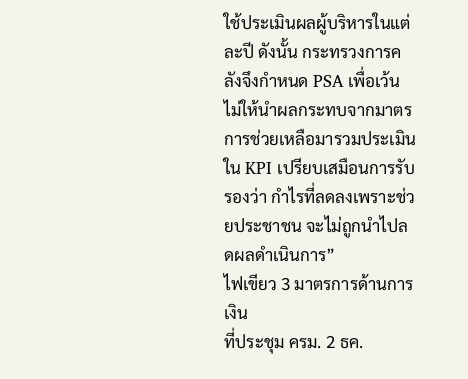ใช้ประเมินผลผู้บริหารในแต่ละปี ดังนั้น กระทรวงการคลังจึงกำหนด PSA เพื่อเว้นไม่ให้นำผลกระทบจากมาตรการช่วยเหลือมารวมประเมินใน KPI เปรียบเสมือนการรับรองว่า กำไรที่ลดลงเพราะช่วยประชาชน จะไม่ถูกนำไปลดผลดำเนินการ”
ไฟเขียว 3 มาตรการด้านการเงิน
ที่ประชุม ครม. 2 ธค.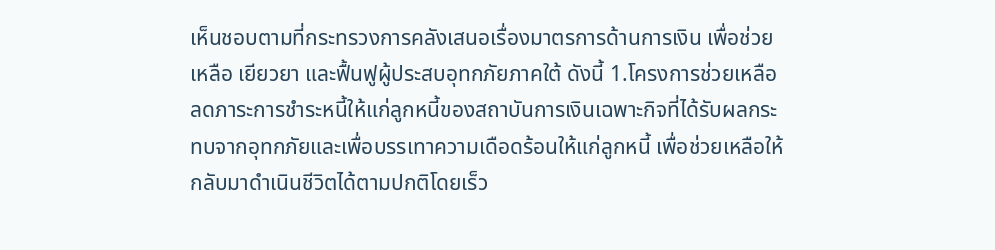เห็นชอบตามที่กระทรวงการคลังเสนอเรื่องมาตรการด้านการเงิน เพื่อช่วยเหลือ เยียวยา และฟื้นฟูผู้ประสบอุทกภัยภาคใต้ ดังนี้ 1.โครงการช่วยเหลือ ลดภาระการชำระหนี้ให้แก่ลูกหนี้ของสถาบันการเงินเฉพาะกิจที่ได้รับผลกระทบจากอุทกภัยและเพื่อบรรเทาความเดือดร้อนให้แก่ลูกหนี้ เพื่อช่วยเหลือให้กลับมาดำเนินชีวิตได้ตามปกติโดยเร็ว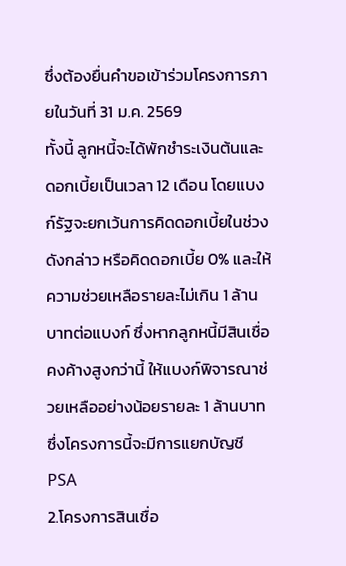ซึ่งต้องยื่นคำขอเข้าร่วมโครงการภายในวันที่ 31 ม.ค. 2569
ทั้งนี้ ลูกหนี้จะได้พักชำระเงินต้นและดอกเบี้ยเป็นเวลา 12 เดือน โดยแบงก์รัฐจะยกเว้นการคิดดอกเบี้ยในช่วงดังกล่าว หรือคิดดอกเบี้ย 0% และให้ความช่วยเหลือรายละไม่เกิน 1 ล้านบาทต่อแบงก์ ซึ่งหากลูกหนี้มีสินเชื่อคงค้างสูงกว่านี้ ให้แบงก์พิจารณาช่วยเหลืออย่างน้อยรายละ 1 ล้านบาท ซึ่งโครงการนี้จะมีการแยกบัญชี PSA
2.โครงการสินเชื่อ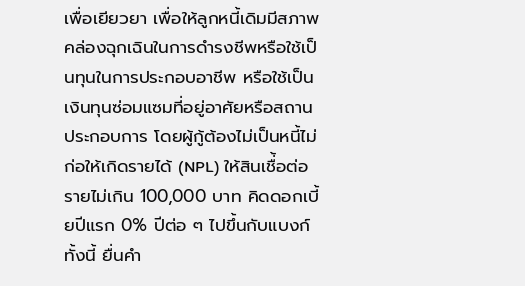เพื่อเยียวยา เพื่อให้ลูกหนี้เดิมมีสภาพคล่องฉุกเฉินในการดำรงชีพหรือใช้เป็นทุนในการประกอบอาชีพ หรือใช้เป็นเงินทุนซ่อมแซมที่อยู่อาศัยหรือสถานประกอบการ โดยผู้กู้ต้องไม่เป็นหนี้ไม่ก่อให้เกิดรายได้ (NPL) ให้สินเชื่้อต่อรายไม่เกิน 100,000 บาท คิดดอกเบี้ยปีแรก 0% ปีต่อ ๆ ไปขึ้นกับแบงก์ ทั้งนี้ ยื่นคำ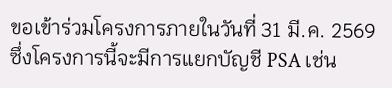ขอเข้าร่วมโครงการภายในวันที่ 31 มี.ค. 2569 ซึ่งโครงการนี้จะมีการแยกบัญชี PSA เช่น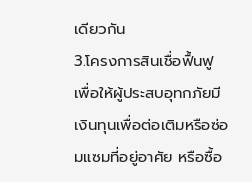เดียวกัน
3.โครงการสินเชื่อฟื้นฟู เพื่อให้ผู้ประสบอุทกภัยมีเงินทุนเพื่อต่อเติมหรือซ่อมแซมที่อยู่อาศัย หรือซื้อ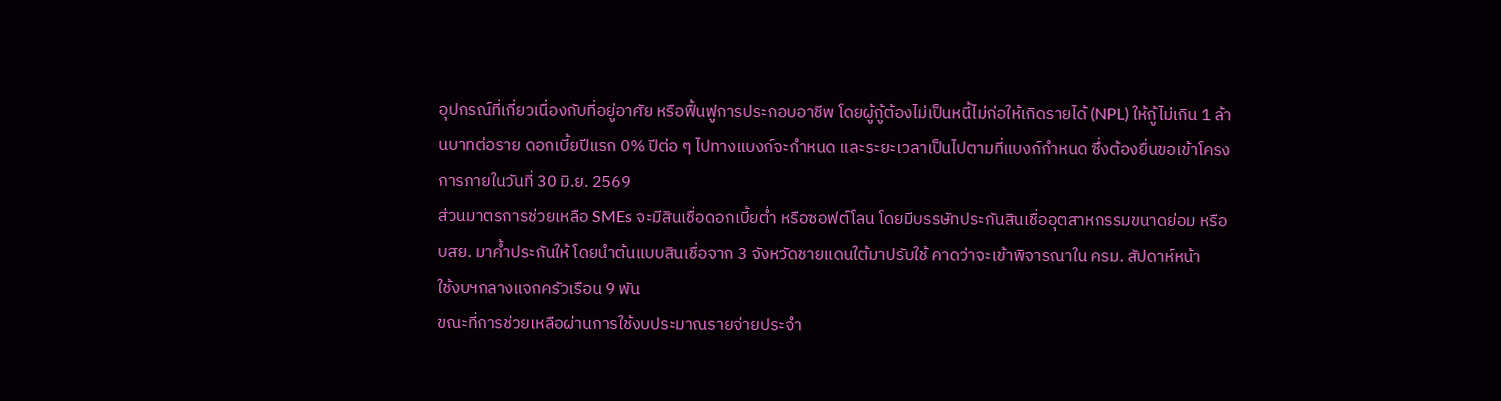อุปกรณ์ที่เกี่ยวเนื่องกับที่อยู่อาศัย หรือฟื้นฟูการประกอบอาชีพ โดยผู้กู้ต้องไม่เป็นหนี้ไม่ก่อให้เกิดรายได้ (NPL) ให้กู้ไม่เกิน 1 ล้านบาทต่อราย ดอกเบี้ยปีแรก 0% ปีต่อ ๆ ไปทางแบงก์จะกำหนด และระยะเวลาเป็นไปตามที่แบงก์กำหนด ซึ่งต้องยื่นขอเข้าโครงการภายในวันที่ 30 มิ.ย. 2569
ส่วนมาตรการช่วยเหลือ SMEs จะมีสินเชื่อดอกเบี้ยต่ำ หรือซอฟต์โลน โดยมีบรรษัทประกันสินเชื่ออุตสาหกรรมขนาดย่อม หรือ บสย. มาค้ำประกันให้ โดยนำต้นแบบสินเชื่อจาก 3 จังหวัดชายแดนใต้มาปรับใช้ คาดว่าจะเข้าพิจารณาใน ครม. สัปดาห์หน้า
ใช้งบฯกลางแจกครัวเรือน 9 พัน
ขณะที่การช่วยเหลือผ่านการใช้งบประมาณรายจ่ายประจำ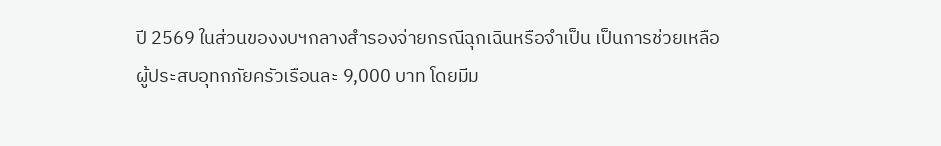ปี 2569 ในส่วนของงบฯกลางสำรองจ่ายกรณีฉุกเฉินหรือจำเป็น เป็นการช่วยเหลือผู้ประสบอุทกภัยครัวเรือนละ 9,000 บาท โดยมีม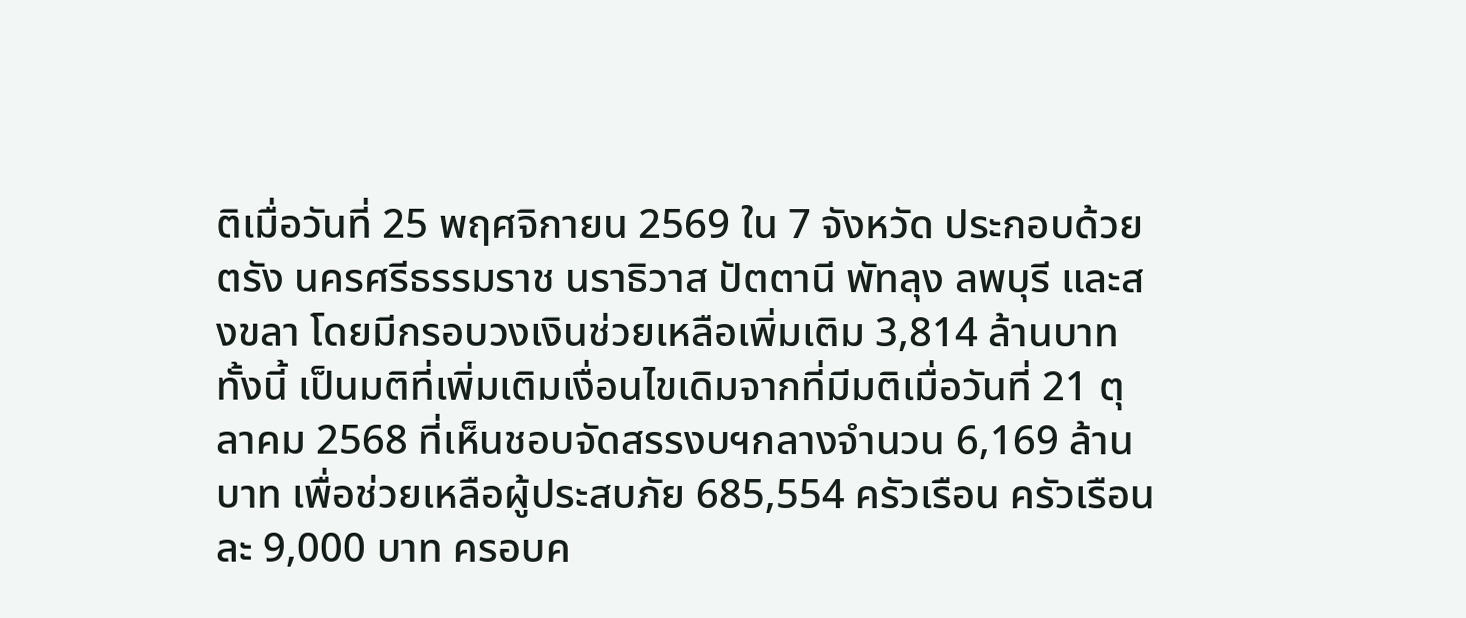ติเมื่อวันที่ 25 พฤศจิกายน 2569 ใน 7 จังหวัด ประกอบด้วย ตรัง นครศรีธรรมราช นราธิวาส ปัตตานี พัทลุง ลพบุรี และสงขลา โดยมีกรอบวงเงินช่วยเหลือเพิ่มเติม 3,814 ล้านบาท
ทั้งนี้ เป็นมติที่เพิ่มเติมเงื่อนไขเดิมจากที่มีมติเมื่อวันที่ 21 ตุลาคม 2568 ที่เห็นชอบจัดสรรงบฯกลางจำนวน 6,169 ล้านบาท เพื่อช่วยเหลือผู้ประสบภัย 685,554 ครัวเรือน ครัวเรือนละ 9,000 บาท ครอบค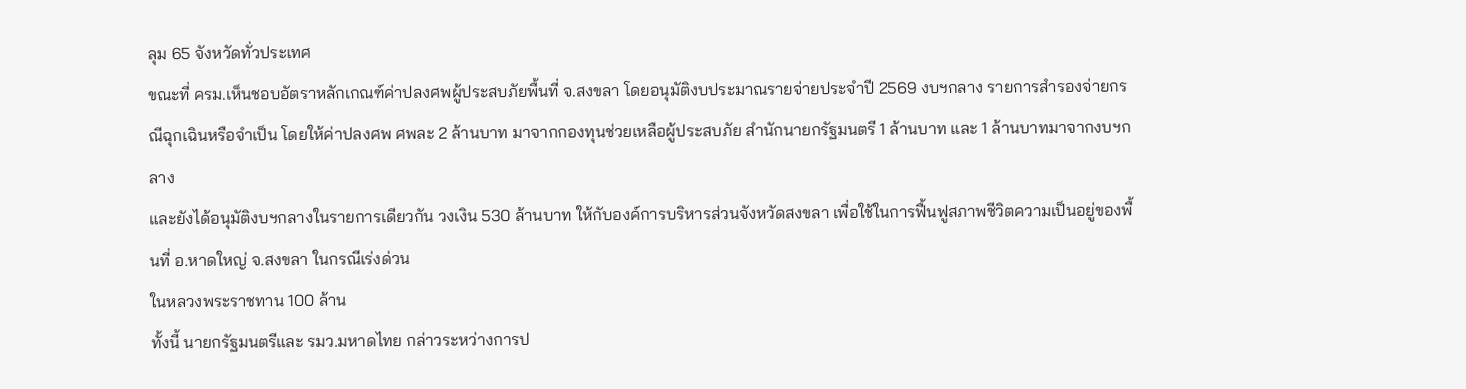ลุม 65 จังหวัดทั่วประเทศ
ขณะที่ ครม.เห็นชอบอัตราหลักเกณฑ์ค่าปลงศพผู้ประสบภัยพื้นที่ จ.สงขลา โดยอนุมัติงบประมาณรายจ่ายประจำปี 2569 งบฯกลาง รายการสำรองจ่ายกรณีฉุกเฉินหรือจำเป็น โดยให้ค่าปลงศพ ศพละ 2 ล้านบาท มาจากกองทุนช่วยเหลือผู้ประสบภัย สำนักนายกรัฐมนตรี 1 ล้านบาท และ 1 ล้านบาทมาจากงบฯกลาง
และยังได้อนุมัติงบฯกลางในรายการเดียวกัน วงเงิน 530 ล้านบาท ให้กับองค์การบริหารส่วนจังหวัดสงขลา เพื่อใช้ในการฟื้นฟูสภาพชีวิตความเป็นอยู่ของพื้นที่ อ.หาดใหญ่ จ.สงขลา ในกรณีเร่งด่วน
ในหลวงพระราชทาน 100 ล้าน
ทั้งนี้ นายกรัฐมนตรีและ รมว.มหาดไทย กล่าวระหว่างการป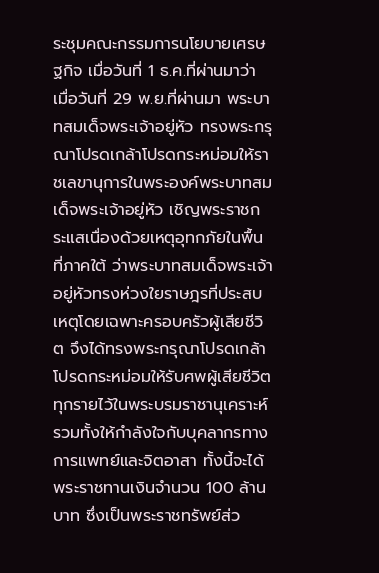ระชุมคณะกรรมการนโยบายเศรษฐกิจ เมื่อวันที่ 1 ธ.ค.ที่ผ่านมาว่า เมื่อวันที่ 29 พ.ย.ที่ผ่านมา พระบาทสมเด็จพระเจ้าอยู่หัว ทรงพระกรุณาโปรดเกล้าโปรดกระหม่อมให้ราชเลขานุการในพระองค์พระบาทสมเด็จพระเจ้าอยู่หัว เชิญพระราชกระแสเนื่องด้วยเหตุอุทกภัยในพื้นที่ภาคใต้ ว่าพระบาทสมเด็จพระเจ้าอยู่หัวทรงห่วงใยราษฎรที่ประสบเหตุโดยเฉพาะครอบครัวผู้เสียชีวิต จึงได้ทรงพระกรุณาโปรดเกล้าโปรดกระหม่อมให้รับศพผู้เสียชีวิตทุกรายไว้ในพระบรมราชานุเคราะห์
รวมทั้งให้กำลังใจกับบุคลากรทางการแพทย์และจิตอาสา ทั้งนี้จะได้พระราชทานเงินจำนวน 100 ล้านบาท ซึ่งเป็นพระราชทรัพย์ส่ว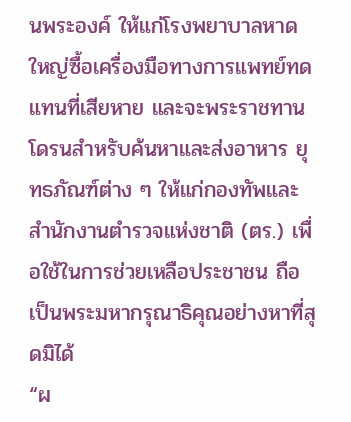นพระองค์ ให้แก่โรงพยาบาลหาดใหญ่ซื้อเครื่องมือทางการแพทย์ทดแทนที่เสียหาย และจะพระราชทานโดรนสำหรับค้นหาและส่งอาหาร ยุทธภัณฑ์ต่าง ๆ ให้แก่กองทัพและสำนักงานตำรวจแห่งชาติ (ตร.) เพื่อใช้ในการช่วยเหลือประชาชน ถือเป็นพระมหากรุณาธิคุณอย่างหาที่สุดมิได้
“ผ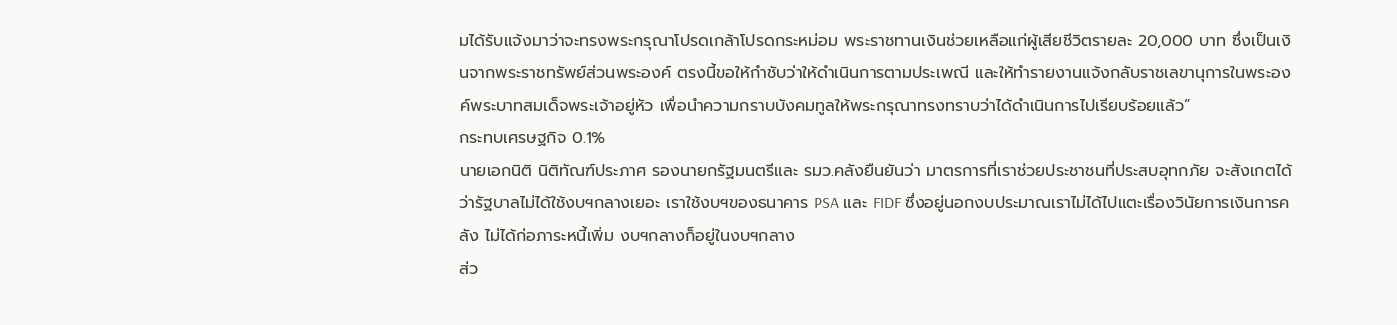มได้รับแจ้งมาว่าจะทรงพระกรุณาโปรดเกล้าโปรดกระหม่อม พระราชทานเงินช่วยเหลือแก่ผู้เสียชีวิตรายละ 20,000 บาท ซึ่งเป็นเงินจากพระราชทรัพย์ส่วนพระองค์ ตรงนี้ขอให้กำชับว่าให้ดำเนินการตามประเพณี และให้ทำรายงานแจ้งกลับราชเลขานุการในพระองค์พระบาทสมเด็จพระเจ้าอยู่หัว เพื่อนำความกราบบังคมทูลให้พระกรุณาทรงทราบว่าได้ดำเนินการไปเรียบร้อยแล้ว”
กระทบเศรษฐกิจ 0.1%
นายเอกนิติ นิติทัณฑ์ประภาศ รองนายกรัฐมนตรีและ รมว.คลังยืนยันว่า มาตรการที่เราช่วยประชาชนที่ประสบอุทกภัย จะสังเกตได้ว่ารัฐบาลไม่ได้ใช้งบฯกลางเยอะ เราใช้งบฯของธนาคาร PSA และ FIDF ซึ่งอยู่นอกงบประมาณเราไม่ได้ไปแตะเรื่องวินัยการเงินการคลัง ไม่ได้ก่อภาระหนี้เพิ่ม งบฯกลางก็อยู่ในงบฯกลาง
ส่ว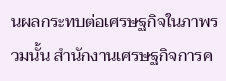นผลกระทบต่อเศรษฐกิจในภาพรวมนั้น สำนักงานเศรษฐกิจการค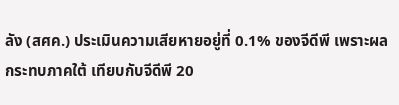ลัง (สศค.) ประเมินความเสียหายอยู่ที่ 0.1% ของจีดีพี เพราะผลกระทบภาคใต้ เทียบกับจีดีพี 20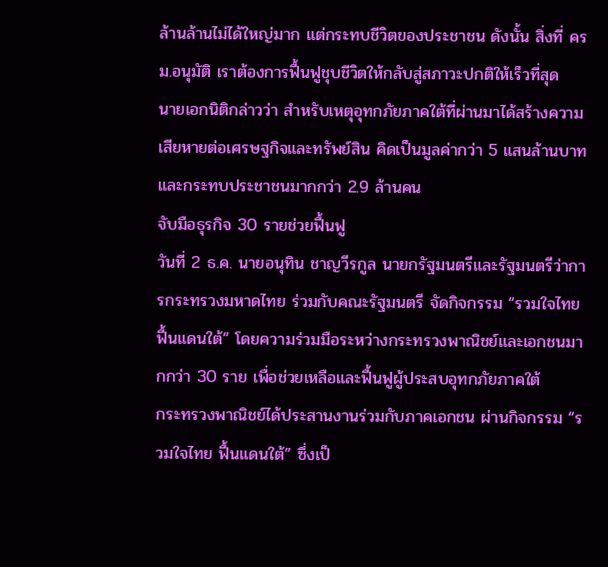ล้านล้านไม่ได้ใหญ่มาก แต่กระทบชีวิตของประชาชน ดังนั้น สิ่งที่ ครม.อนุมัติ เราต้องการฟื้นฟูชุบชีวิตให้กลับสู่สภาวะปกติให้เร็วที่สุด
นายเอกนิติกล่าวว่า สำหรับเหตุอุทกภัยภาคใต้ที่ผ่านมาได้สร้างความเสียหายต่อเศรษฐกิจและทรัพย์สิน คิดเป็นมูลค่ากว่า 5 แสนล้านบาท และกระทบประชาชนมากกว่า 2.9 ล้านคน
จับมือธุรกิจ 30 รายช่วยฟื้นฟู
วันที่ 2 ธ.ค. นายอนุทิน ชาญวีรกูล นายกรัฐมนตรีและรัฐมนตรีว่าการกระทรวงมหาดไทย ร่วมกับคณะรัฐมนตรี จัดกิจกรรม “รวมใจไทย ฟื้นแดนใต้” โดยความร่วมมือระหว่างกระทรวงพาณิชย์และเอกชนมากกว่า 30 ราย เพื่อช่วยเหลือและฟื้นฟูผู้ประสบอุทกภัยภาคใต้
กระทรวงพาณิชย์ได้ประสานงานร่วมกับภาคเอกชน ผ่านกิจกรรม “รวมใจไทย ฟื้นแดนใต้” ซึ่งเป็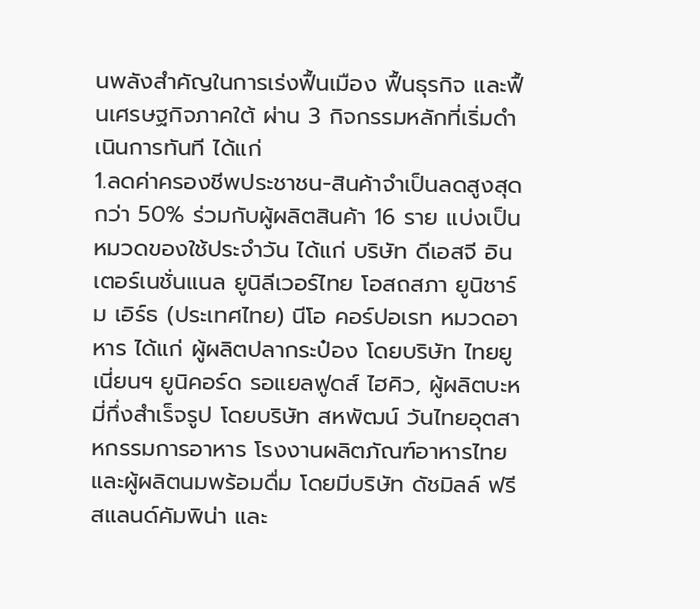นพลังสำคัญในการเร่งฟื้นเมือง ฟื้นธุรกิจ และฟื้นเศรษฐกิจภาคใต้ ผ่าน 3 กิจกรรมหลักที่เริ่มดำเนินการทันที ได้แก่
1.ลดค่าครองชีพประชาชน-สินค้าจำเป็นลดสูงสุดกว่า 50% ร่วมกับผู้ผลิตสินค้า 16 ราย แบ่งเป็น หมวดของใช้ประจำวัน ได้แก่ บริษัท ดีเอสจี อินเตอร์เนชั่นแนล ยูนิลีเวอร์ไทย โอสถสภา ยูนิชาร์ม เอิร์ธ (ประเทศไทย) นีโอ คอร์ปอเรท หมวดอาหาร ได้แก่ ผู้ผลิตปลากระป๋อง โดยบริษัท ไทยยูเนี่ยนฯ ยูนิคอร์ด รอแยลฟูดส์ ไฮคิว, ผู้ผลิตบะหมี่กึ่งสำเร็จรูป โดยบริษัท สหพัฒน์ วันไทยอุตสาหกรรมการอาหาร โรงงานผลิตภัณฑ์อาหารไทย และผู้ผลิตนมพร้อมดื่ม โดยมีบริษัท ดัชมิลล์ ฟรีสแลนด์คัมพิน่า และ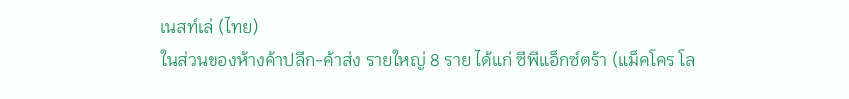เนสท์เล่ (ไทย)
ในส่วนของห้างค้าปลีก-ค้าส่ง รายใหญ่ 8 ราย ได้แก่ ซีพีแอ็กซ์ตร้า (แม็คโคร โล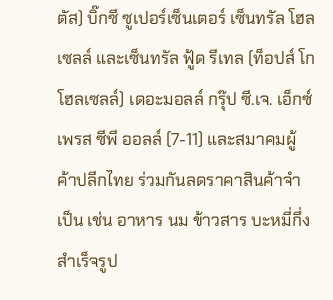ตัส) บิ๊กซี ซูเปอร์เซ็นเตอร์ เซ็นทรัล โฮลเซลล์ และเซ็นทรัล ฟู้ด รีเทล (ท็อปส์ โก โฮลเซลล์) เดอะมอลล์ กรุ๊ป ซี.เจ. เอ็กซ์เพรส ซีพี ออลล์ (7-11) และสมาคมผู้ค้าปลีกไทย ร่วมกันลดราคาสินค้าจำเป็น เช่น อาหาร นม ข้าวสาร บะหมี่กึ่งสำเร็จรูป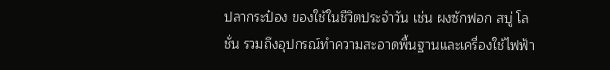ปลากระป๋อง ของใช้ในชีวิตประจำวัน เช่น ผงซักฟอก สบู่ โลชั่น รวมถึงอุปกรณ์ทำความสะอาดพื้นฐานและเครื่องใช้ไฟฟ้า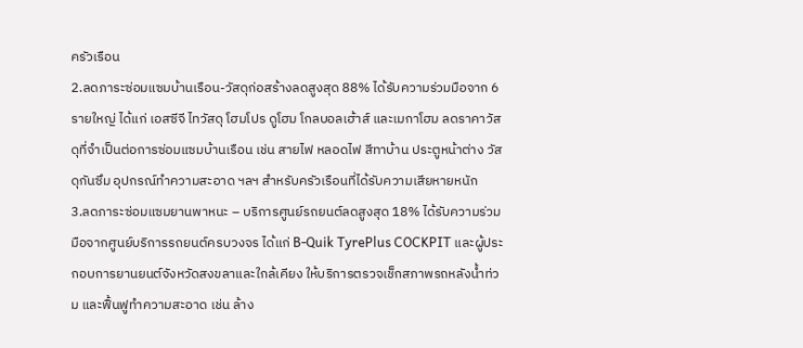ครัวเรือน
2.ลดภาระซ่อมแซมบ้านเรือน-วัสดุก่อสร้างลดสูงสุด 88% ได้รับความร่วมมือจาก 6 รายใหญ่ ได้แก่ เอสซีจี ไทวัสดุ โฮมโปร ดูโฮม โกลบอลเฮ้าส์ และเมกาโฮม ลดราคาวัสดุที่จำเป็นต่อการซ่อมแซมบ้านเรือน เช่น สายไฟ หลอดไฟ สีทาบ้าน ประตูหน้าต่าง วัสดุกันซึม อุปกรณ์ทำความสะอาด ฯลฯ สำหรับครัวเรือนที่ได้รับความเสียหายหนัก
3.ลดภาระซ่อมแซมยานพาหนะ – บริการศูนย์รถยนต์ลดสูงสุด 18% ได้รับความร่วมมือจากศูนย์บริการรถยนต์ครบวงจร ได้แก่ B-Quik TyrePlus COCKPIT และผู้ประกอบการยานยนต์จังหวัดสงขลาและใกล้เคียง ให้บริการตรวจเช็กสภาพรถหลังน้ำท่วม และฟื้นฟูทำความสะอาด เช่น ล้าง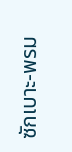ซักเบาะ-พรม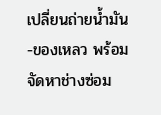เปลี่ยนถ่ายน้ำมัน-ของเหลว พร้อมจัดหาช่างซ่อม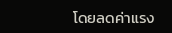โดยลดค่าแรง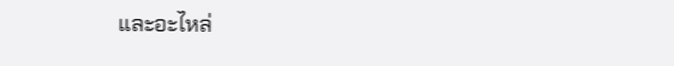และอะไหล่